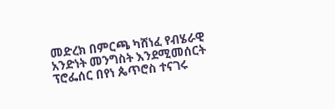መድረክ በምርጫ ካሸነፈ የብሄራዊ አንድነት መንግስት እንደሚመሰርት ፕሮፌሰር በየነ ጴጥሮስ ተናገሩ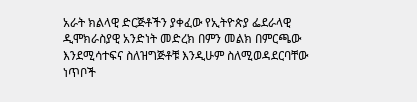አራት ክልላዊ ድርጅቶችን ያቀፈው የኢትዮጵያ ፌደራላዊ ዲሞክራስያዊ አንድነት መድረክ በምን መልክ በምርጫው እንደሚሳተፍና ስለዝግጅቶቹ እንዲሁም ስለሚወዳደርባቸው ነጥቦች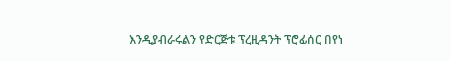እንዲያብራሩልን የድርጅቱ ፕረዚዳንት ፕሮፊሰር በየነ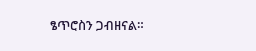ፄጥሮስን ጋብዘናል።